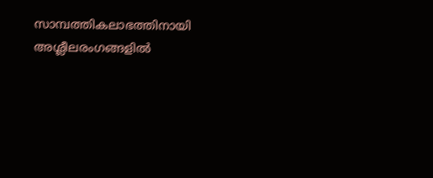സാമ്പത്തികലാഭത്തിനായി അശ്ലീലരംഗങ്ങളിൽ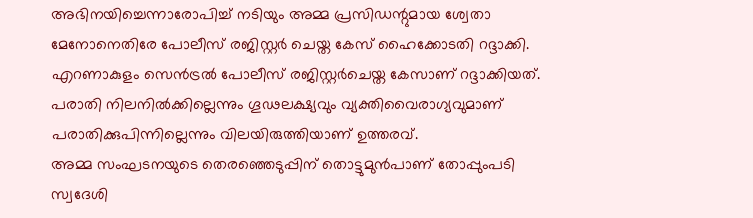അഭിനയിച്ചെന്നാരോപിച്ച് നടിയും അമ്മ പ്രസിഡന്റുമായ ശ്വേതാ മേനോനെതിരേ പോലീസ് രജിസ്റ്റർ ചെയ്ത കേസ് ഹൈക്കോടതി റദ്ദാക്കി.
എറണാകുളം സെൻട്രൽ പോലീസ് രജിസ്റ്റർചെയ്ത കേസാണ് റദ്ദാക്കിയത്. പരാതി നിലനിൽക്കില്ലെന്നും ഗൂഢലക്ഷ്യവും വ്യക്തിവൈരാഗ്യവുമാണ് പരാതിക്കുപിന്നില്ലെന്നും വിലയിരുത്തിയാണ് ഉത്തരവ്.
അമ്മ സംഘടനയുടെ തെരഞ്ഞെടുപ്പിന് തൊട്ടുമുൻപാണ് തോപ്പുംപടി സ്വദേശി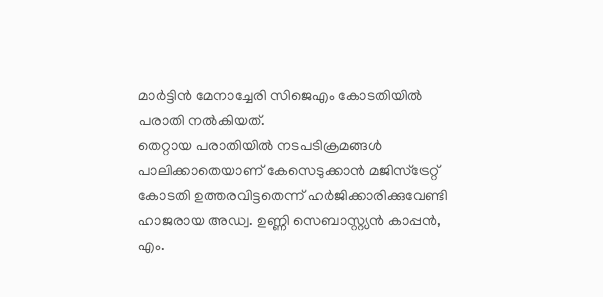മാർട്ടിൻ മേനാച്ചേരി സിജെഎം കോടതിയിൽ പരാതി നൽകിയത്.
തെറ്റായ പരാതിയിൽ നടപടിക്രമങ്ങൾ പാലിക്കാതെയാണ് കേസെടുക്കാൻ മജിസ്ട്രേറ്റ് കോടതി ഉത്തരവിട്ടതെന്ന് ഹർജിക്കാരിക്കുവേണ്ടി ഹാജരായ അഡ്വ. ഉണ്ണി സെബാസ്റ്റ്യൻ കാപ്പൻ, എം.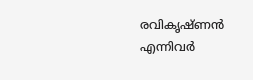രവികൃഷ്ണൻ എന്നിവർ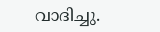വാദിച്ചു.